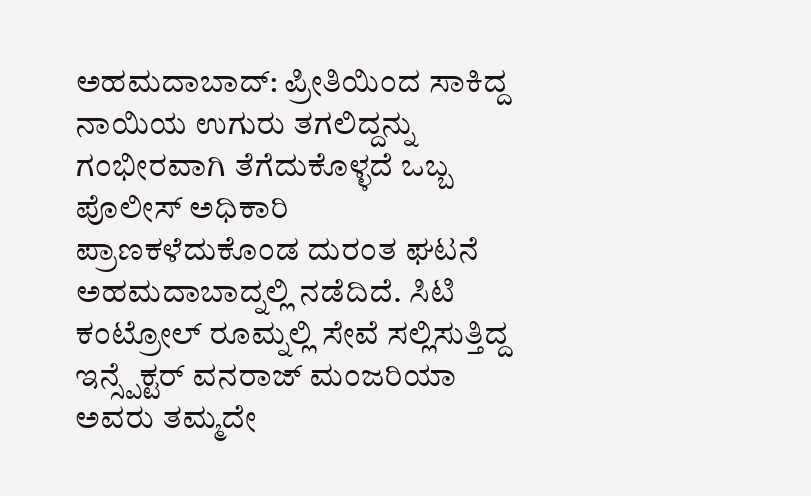ಅಹಮದಾಬಾದ್: ಪ್ರೀತಿಯಿಂದ ಸಾಕಿದ್ದ ನಾಯಿಯ ಉಗುರು ತಗಲಿದ್ದನ್ನು ಗಂಭೀರವಾಗಿ ತೆಗೆದುಕೊಳ್ಳದೆ ಒಬ್ಬ ಪೊಲೀಸ್ ಅಧಿಕಾರಿ ಪ್ರಾಣಕಳೆದುಕೊಂಡ ದುರಂತ ಘಟನೆ ಅಹಮದಾಬಾದ್ನಲ್ಲಿ ನಡೆದಿದೆ. ಸಿಟಿ ಕಂಟ್ರೋಲ್ ರೂಮ್ನಲ್ಲಿ ಸೇವೆ ಸಲ್ಲಿಸುತ್ತಿದ್ದ ಇನ್ಸ್ಪೆಕ್ಟರ್ ವನರಾಜ್ ಮಂಜರಿಯಾ ಅವರು ತಮ್ಮದೇ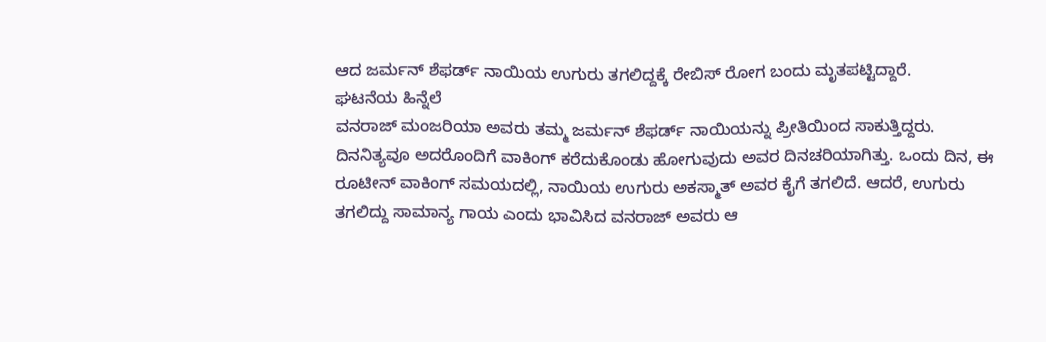ಆದ ಜರ್ಮನ್ ಶೆಫರ್ಡ್ ನಾಯಿಯ ಉಗುರು ತಗಲಿದ್ದಕ್ಕೆ ರೇಬಿಸ್ ರೋಗ ಬಂದು ಮೃತಪಟ್ಟಿದ್ದಾರೆ.
ಘಟನೆಯ ಹಿನ್ನೆಲೆ
ವನರಾಜ್ ಮಂಜರಿಯಾ ಅವರು ತಮ್ಮ ಜರ್ಮನ್ ಶೆಫರ್ಡ್ ನಾಯಿಯನ್ನು ಪ್ರೀತಿಯಿಂದ ಸಾಕುತ್ತಿದ್ದರು. ದಿನನಿತ್ಯವೂ ಅದರೊಂದಿಗೆ ವಾಕಿಂಗ್ ಕರೆದುಕೊಂಡು ಹೋಗುವುದು ಅವರ ದಿನಚರಿಯಾಗಿತ್ತು. ಒಂದು ದಿನ, ಈ ರೂಟೀನ್ ವಾಕಿಂಗ್ ಸಮಯದಲ್ಲಿ, ನಾಯಿಯ ಉಗುರು ಅಕಸ್ಮಾತ್ ಅವರ ಕೈಗೆ ತಗಲಿದೆ. ಆದರೆ, ಉಗುರು ತಗಲಿದ್ದು ಸಾಮಾನ್ಯ ಗಾಯ ಎಂದು ಭಾವಿಸಿದ ವನರಾಜ್ ಅವರು ಆ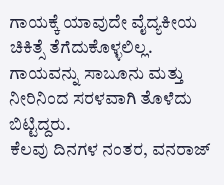ಗಾಯಕ್ಕೆ ಯಾವುದೇ ವೈದ್ಯಕೀಯ ಚಿಕಿತ್ಸೆ ತೆಗೆದುಕೊಳ್ಳಲಿಲ್ಲ. ಗಾಯವನ್ನು ಸಾಬೂನು ಮತ್ತು ನೀರಿನಿಂದ ಸರಳವಾಗಿ ತೊಳೆದು ಬಿಟ್ಟಿದ್ದರು.
ಕೆಲವು ದಿನಗಳ ನಂತರ, ವನರಾಜ್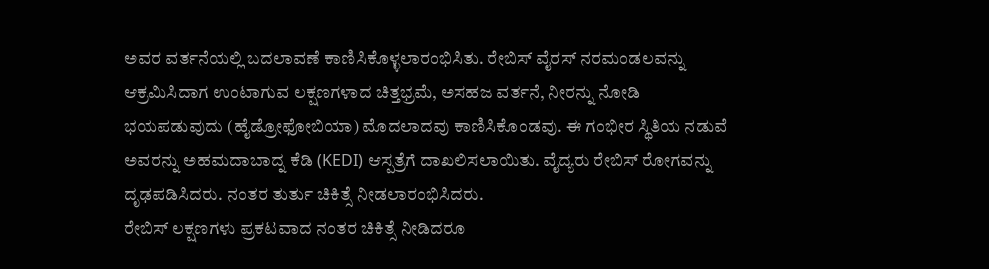ಅವರ ವರ್ತನೆಯಲ್ಲಿ ಬದಲಾವಣೆ ಕಾಣಿಸಿಕೊಳ್ಳಲಾರಂಭಿಸಿತು. ರೇಬಿಸ್ ವೈರಸ್ ನರಮಂಡಲವನ್ನು ಆಕ್ರಮಿಸಿದಾಗ ಉಂಟಾಗುವ ಲಕ್ಷಣಗಳಾದ ಚಿತ್ತಭ್ರಮೆ, ಅಸಹಜ ವರ್ತನೆ, ನೀರನ್ನು ನೋಡಿ ಭಯಪಡುವುದು (ಹೈಡ್ರೋಫೋಬಿಯಾ) ಮೊದಲಾದವು ಕಾಣಿಸಿಕೊಂಡವು. ಈ ಗಂಭೀರ ಸ್ಥಿತಿಯ ನಡುವೆ ಅವರನ್ನು ಅಹಮದಾಬಾದ್ನ ಕೆಡಿ (KEDI) ಆಸ್ಪತ್ರೆಗೆ ದಾಖಲಿಸಲಾಯಿತು. ವೈದ್ಯರು ರೇಬಿಸ್ ರೋಗವನ್ನು ದೃಢಪಡಿಸಿದರು. ನಂತರ ತುರ್ತು ಚಿಕಿತ್ಸೆ ನೀಡಲಾರಂಭಿಸಿದರು.
ರೇಬಿಸ್ ಲಕ್ಷಣಗಳು ಪ್ರಕಟವಾದ ನಂತರ ಚಿಕಿತ್ಸೆ ನೀಡಿದರೂ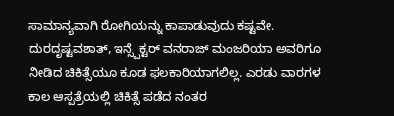ಸಾಮಾನ್ಯವಾಗಿ ರೋಗಿಯನ್ನು ಕಾಪಾಡುವುದು ಕಷ್ಟವೇ. ದುರದೃಷ್ಟವಶಾತ್, ಇನ್ಸ್ಪೆಕ್ಟರ್ ವನರಾಜ್ ಮಂಜರಿಯಾ ಅವರಿಗೂ ನೀಡಿದ ಚಿಕಿತ್ಸೆಯೂ ಕೂಡ ಫಲಕಾರಿಯಾಗಲಿಲ್ಲ. ಎರಡು ವಾರಗಳ ಕಾಲ ಆಸ್ಪತ್ರೆಯಲ್ಲಿ ಚಿಕಿತ್ಸೆ ಪಡೆದ ನಂತರ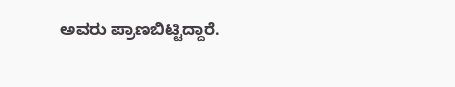ಅವರು ಪ್ರಾಣಬಿಟ್ಟಿದ್ದಾರೆ.